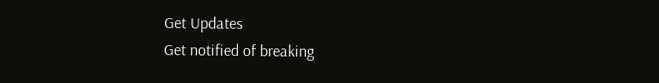Get Updates
Get notified of breaking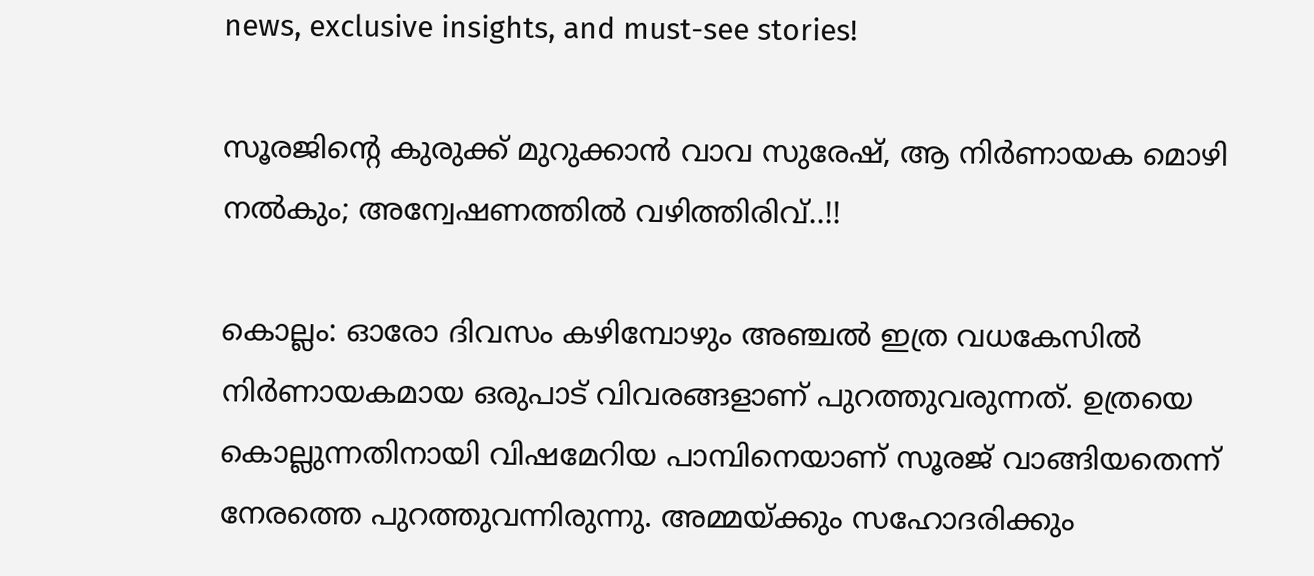news, exclusive insights, and must-see stories!

സൂരജിന്റെ കുരുക്ക് മുറുക്കാന്‍ വാവ സുരേഷ്, ആ നിര്‍ണായക മൊഴി നല്‍കും; അന്വേഷണത്തില്‍ വഴിത്തിരിവ്..!!

കൊല്ലം: ഓരോ ദിവസം കഴിമ്പോഴും അഞ്ചല്‍ ഇത്ര വധകേസില്‍ നിര്‍ണായകമായ ഒരുപാട് വിവരങ്ങളാണ് പുറത്തുവരുന്നത്. ഉത്രയെ കൊല്ലുന്നതിനായി വിഷമേറിയ പാമ്പിനെയാണ് സൂരജ് വാങ്ങിയതെന്ന് നേരത്തെ പുറത്തുവന്നിരുന്നു. അമ്മയ്ക്കും സഹോദരിക്കും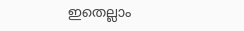ഇതെല്ലാം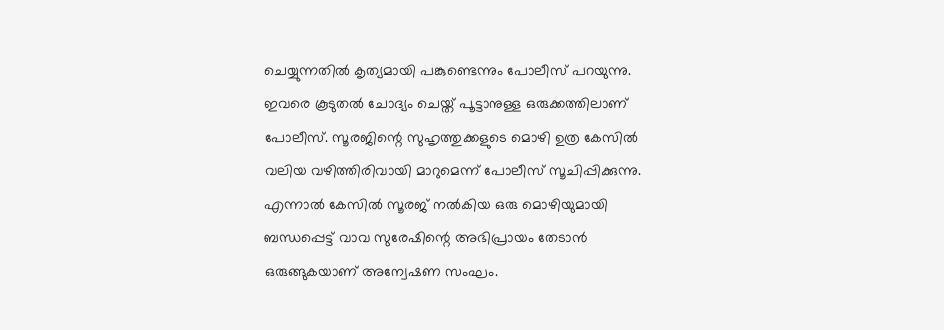ചെയ്യുന്നതില്‍ കൃത്യമായി പങ്കുണ്ടെന്നും പോലീസ് പറയുന്നു. ഇവരെ കൂടുതല്‍ ചോദ്യം ചെയ്ത് പൂട്ടാനുള്ള ഒരുക്കത്തിലാണ് പോലീസ്. സൂരജിന്റെ സുഹൃത്തുക്കളുടെ മൊഴി ഉത്ര കേസില്‍ വലിയ വഴിത്തിരിവായി മാറുമെന്ന് പോലീസ് സൂചിപ്പിക്കുന്നു. എന്നാല്‍ കേസില്‍ സൂരജ് നല്‍കിയ ഒരു മൊഴിയുമായി ബന്ധപ്പെട്ട് വാവ സുരേഷിന്റെ അഭിപ്രായം തേടാന്‍ ഒരുങ്ങുകയാണ് അന്വേഷണ സംഘം.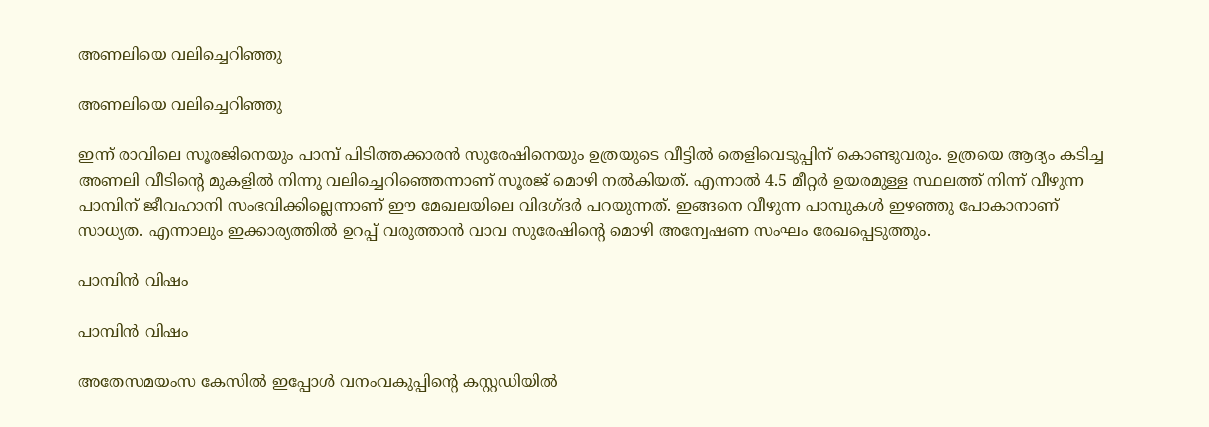അണലിയെ വലിച്ചെറിഞ്ഞു

അണലിയെ വലിച്ചെറിഞ്ഞു

ഇന്ന് രാവിലെ സൂരജിനെയും പാമ്പ് പിടിത്തക്കാരന്‍ സുരേഷിനെയും ഉത്രയുടെ വീട്ടില്‍ തെളിവെടുപ്പിന് കൊണ്ടുവരും. ഉത്രയെ ആദ്യം കടിച്ച അണലി വീടിന്റെ മുകളില്‍ നിന്നു വലിച്ചെറിഞ്ഞെന്നാണ് സൂരജ് മൊഴി നല്‍കിയത്. എന്നാല്‍ 4.5 മീറ്റര്‍ ഉയരമുള്ള സ്ഥലത്ത് നിന്ന് വീഴുന്ന പാമ്പിന് ജീവഹാനി സംഭവിക്കില്ലെന്നാണ് ഈ മേഖലയിലെ വിദഗ്ദര്‍ പറയുന്നത്. ഇങ്ങനെ വീഴുന്ന പാമ്പുകള്‍ ഇഴഞ്ഞു പോകാനാണ് സാധ്യത. എന്നാലും ഇക്കാര്യത്തില്‍ ഉറപ്പ് വരുത്താന്‍ വാവ സുരേഷിന്റെ മൊഴി അന്വേഷണ സംഘം രേഖപ്പെടുത്തും.

പാമ്പിന്‍ വിഷം

പാമ്പിന്‍ വിഷം

അതേസമയംസ കേസില്‍ ഇപ്പോള്‍ വനംവകുപ്പിന്റെ കസ്റ്റഡിയില്‍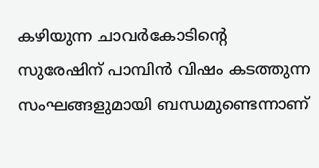കഴിയുന്ന ചാവര്‍കോടിന്റെ സുരേഷിന് പാമ്പിന്‍ വിഷം കടത്തുന്ന സംഘങ്ങളുമായി ബന്ധമുണ്ടെന്നാണ്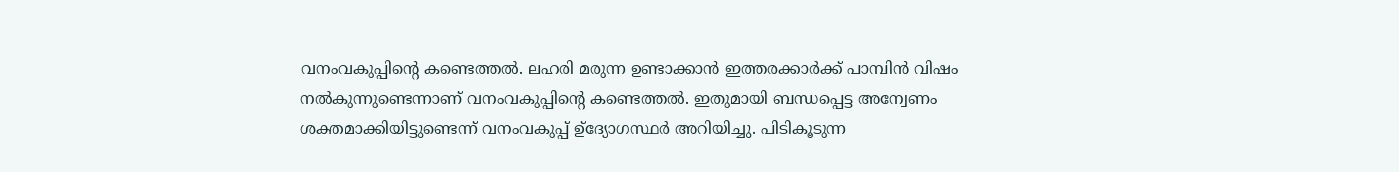വനംവകുപ്പിന്റെ കണ്ടെത്തല്‍. ലഹരി മരുന്ന ഉണ്ടാക്കാന്‍ ഇത്തരക്കാര്‍ക്ക് പാമ്പിന്‍ വിഷം നല്‍കുന്നുണ്ടെന്നാണ് വനംവകുപ്പിന്റെ കണ്ടെത്തല്‍. ഇതുമായി ബന്ധപ്പെട്ട അന്വേണം ശക്തമാക്കിയിട്ടുണ്ടെന്ന് വനംവകുപ്പ് ഉ്‌ദ്യോഗസ്ഥര്‍ അറിയിച്ചു. പിടികൂടുന്ന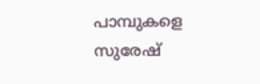പാമ്പുകളെ സുരേഷ്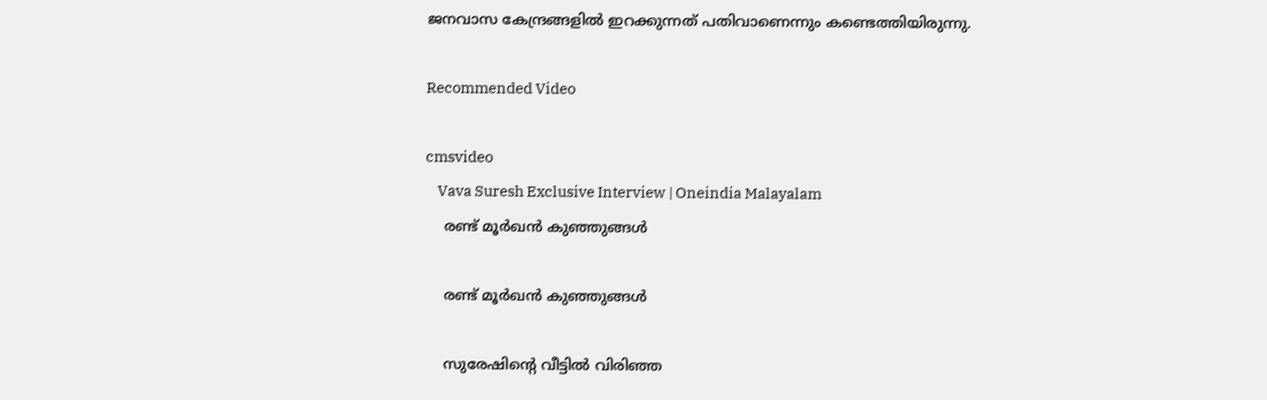ജനവാസ കേന്ദ്രങ്ങളില്‍ ഇറക്കുന്നത് പതിവാണെന്നും കണ്ടെത്തിയിരുന്നു.

Recommended Video

cmsvideo
    Vava Suresh Exclusive Interview | Oneindia Malayalam
    രണ്ട് മൂര്‍ഖന്‍ കുഞ്ഞുങ്ങള്‍

    രണ്ട് മൂര്‍ഖന്‍ കുഞ്ഞുങ്ങള്‍

    സുരേഷിന്റെ വീട്ടില്‍ വിരിഞ്ഞ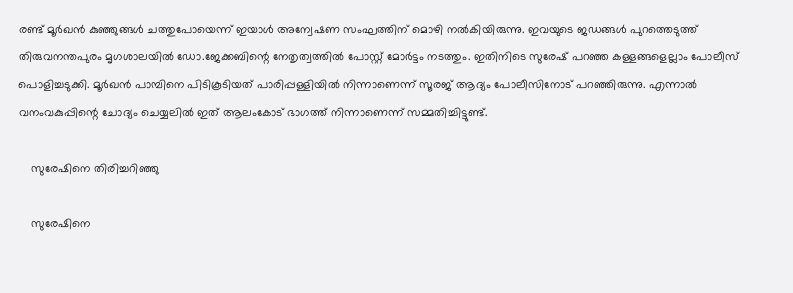രണ്ട് മൂര്‍ഖന്‍ കുഞ്ഞുങ്ങള്‍ ചത്തുപോയെന്ന് ഇയാള്‍ അന്വേഷണ സംഘത്തിന് മൊഴി നല്‍കിയിരുന്നു. ഇവയുടെ ജഡങ്ങള്‍ പുറത്തെടുത്ത് തിരുവനന്തപുരം മൃഗശാലയില്‍ ഡോ.ജേക്കബിന്റെ നേതൃത്വത്തില്‍ പോസ്റ്റ് മോര്‍ട്ടം നടത്തും. ഇതിനിടെ സുരേഷ് പറഞ്ഞ കള്ളങ്ങളെല്ലാം പോലീസ് പൊളിച്ചടുക്കി. മൂര്‍ഖന്‍ പാമ്പിനെ പിടികൂടിയത് പാരിപ്പള്ളിയില്‍ നിന്നാണെന്ന് സൂരജ് ആദ്യം പോലീസിനോട് പറഞ്ഞിരുന്നു. എന്നാല്‍ വനംവകുപ്പിന്റെ ചോദ്യം ചെയ്യലില്‍ ഇത് ആലംകോട് ഭാഗത്ത് നിന്നാണെന്ന് സമ്മതിച്ചിട്ടുണ്ട്.

    സുരേഷിനെ തിരിച്ചറിഞ്ഞു

    സുരേഷിനെ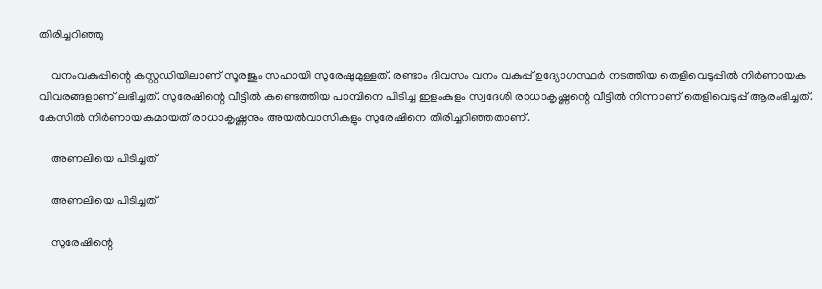തിരിച്ചറിഞ്ഞു

    വനംവകുപ്പിന്റെ കസ്റ്റഡിയിലാണ് സൂരജും സഹായി സുരേഷുമുള്ളത്. രണ്ടാം ദിവസം വനം വകുപ്പ് ഉദ്യോഗസ്ഥര്‍ നടത്തിയ തെളിവെടുപ്പില്‍ നിര്‍ണായക വിവരങ്ങളാണ് ലഭിച്ചത്. സുരേഷിന്റെ വീട്ടില്‍ കണ്ടെത്തിയ പാമ്പിനെ പിടിച്ച ഇളംകുളം സ്വദേശി രാധാകൃഷ്ണന്റെ വീട്ടില്‍ നിന്നാണ് തെളിവെടുപ്പ് ആരംഭിച്ചത്. കേസില്‍ നിര്‍ണായകമായത് രാധാകൃഷ്ണനും അയല്‍വാസികളും സുരേഷിനെ തിരിച്ചറിഞ്ഞതാണ്.

    അണലിയെ പിടിച്ചത്

    അണലിയെ പിടിച്ചത്

    സുരേഷിന്റെ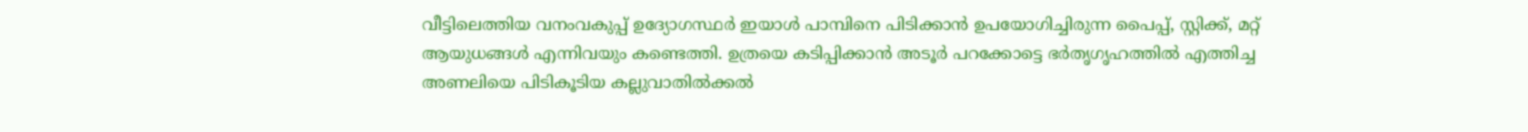വീട്ടിലെത്തിയ വനംവകുപ്പ് ഉദ്യോഗസ്ഥര്‍ ഇയാള്‍ പാമ്പിനെ പിടിക്കാന്‍ ഉപയോഗിച്ചിരുന്ന പൈപ്പ്, സ്റ്റിക്ക്, മറ്റ് ആയുധങ്ങള്‍ എന്നിവയും കണ്ടെത്തി. ഉത്രയെ കടിപ്പിക്കാന്‍ അടൂര്‍ പറക്കോട്ടെ ഭര്‍തൃഗൃഹത്തില്‍ എത്തിച്ച അണലിയെ പിടികൂടിയ കല്ലുവാതില്‍ക്കല്‍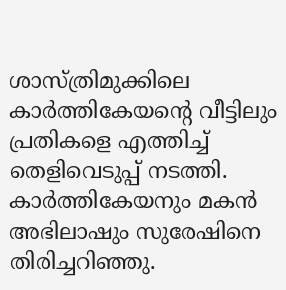ശാസ്ത്രിമുക്കിലെ കാര്‍ത്തികേയന്റെ വീട്ടിലും പ്രതികളെ എത്തിച്ച് തെളിവെടുപ്പ് നടത്തി. കാര്‍ത്തികേയനും മകന്‍ അഭിലാഷും സുരേഷിനെ തിരിച്ചറിഞ്ഞു.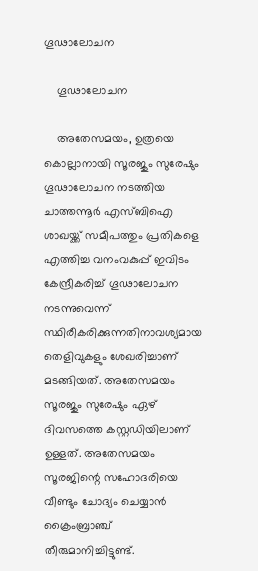ഗൂഢാലോചന

    ഗൂഢാലോചന

    അതേസമയം, ഉത്രയെ കൊല്ലാനായി സൂരജും സുരേഷും ഗൂഢാലോചന നടത്തിയ ചാത്തന്നൂര്‍ എസ്ബിഐ ശാഖയ്ക്ക് സമീപത്തും പ്രതികളെ എത്തിച്ച വനംവകുപ്പ് ഇവിടം കേന്ദ്രീകരിച്ച് ഗൂഢാലോചന നടന്നുവെന്ന് സ്ഥിരീകരിക്കുന്നതിനാവശ്യമായ തെളിവുകളും ശേഖരിച്ചാണ് മടങ്ങിയത്. അതേസമയം സൂരജും സുരേഷും ഏഴ് ദിവസത്തെ കസ്റ്റഡിയിലാണ് ഉള്ളത്. അതേസമയം സൂരജിന്റെ സഹോദരിയെ വീണ്ടും ചോദ്യം ചെയ്യാന്‍ ക്രൈംബ്രാഞ്ച് തീരുമാനിച്ചിട്ടുണ്ട്.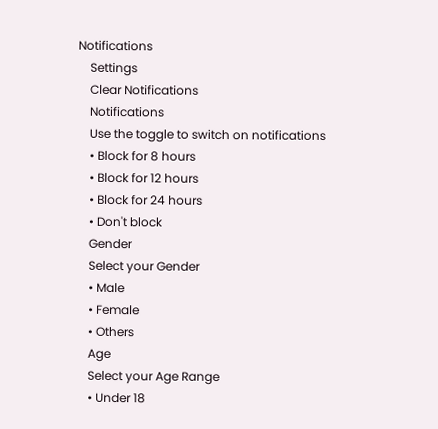Notifications
    Settings
    Clear Notifications
    Notifications
    Use the toggle to switch on notifications
    • Block for 8 hours
    • Block for 12 hours
    • Block for 24 hours
    • Don't block
    Gender
    Select your Gender
    • Male
    • Female
    • Others
    Age
    Select your Age Range
    • Under 18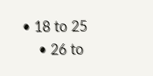• 18 to 25
    • 26 to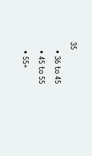35
    • 36 to 45
    • 45 to 55
    • 55+